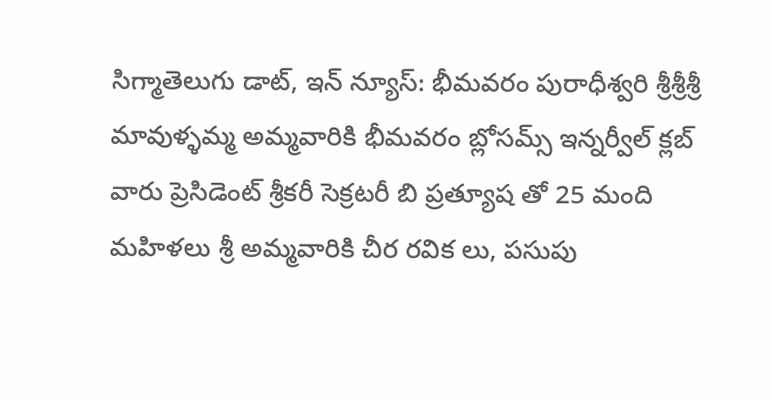సిగ్మాతెలుగు డాట్, ఇన్ న్యూస్: భీమవరం పురాధీశ్వరి శ్రీశ్రీశ్రీ మావుళ్ళమ్మ అమ్మవారికి భీమవరం బ్లోసమ్స్ ఇన్నర్వీల్ క్లబ్ వారు ప్రెసిడెంట్ శ్రీకరీ సెక్రటరీ బి ప్రత్యూష తో 25 మంది మహిళలు శ్రీ అమ్మవారికి చీర రవిక లు, పసుపు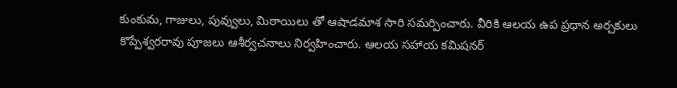కుంకుమ, గాజులు, పువ్వులు, మిఠాయిలు తో ఆషాడమాశ సారి సమర్పించారు. వీరికి ఆలయ ఉప ప్రధాన అర్చకులు కొప్పేశ్వరరావు పూజలు ఆశీర్వచనాలు నిర్వహించారు. ఆలయ సహాయ కమిషనర్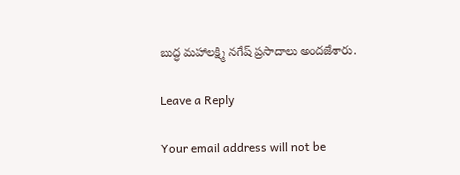బుద్ధ మహాలక్ష్మి నగేష్ ప్రసాదాలు అందజేశారు.

Leave a Reply

Your email address will not be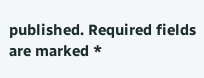published. Required fields are marked *